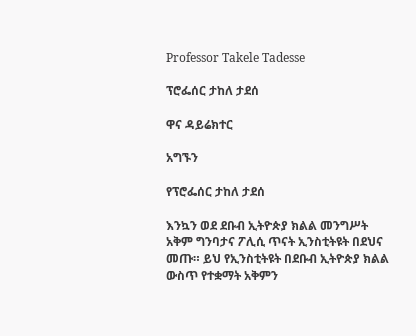Professor Takele Tadesse

ፕሮፌሰር ታከለ ታደሰ

ዋና ዳይሬክተር

አግኙን

የፕሮፌሰር ታከለ ታደሰ

እንኳን ወደ ደቡብ ኢትዮጵያ ክልል መንግሥት አቅም ግንባታና ፖሊሲ ጥናት ኢንስቲትዩት በደህና መጡ። ይህ የኢንስቲትዩት በደቡብ ኢትዮጵያ ክልል ውስጥ የተቋማት አቅምን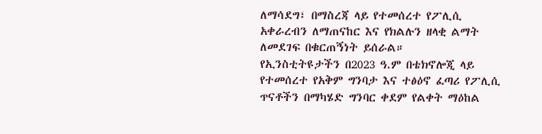ለማሳደግ፣ በማስረጃ ላይ የተመሰረተ የፖሊሲ አቀራረብን ለማጠናከር እና የክልሉን ዘላቂ ልማት ለመደገፍ በቁርጠኝነት ይሰራል።
የኢንስቲትዩታችን በ2023 ዓ.ም በቴክኖሎጂ ላይ የተመሰረተ የአቅም ግንባታ እና ተፅዕኖ ፈጣሪ የፖሊሲ ጥናቶችን በማካሄድ ግንባር ቀደም የልቀት ማዕከል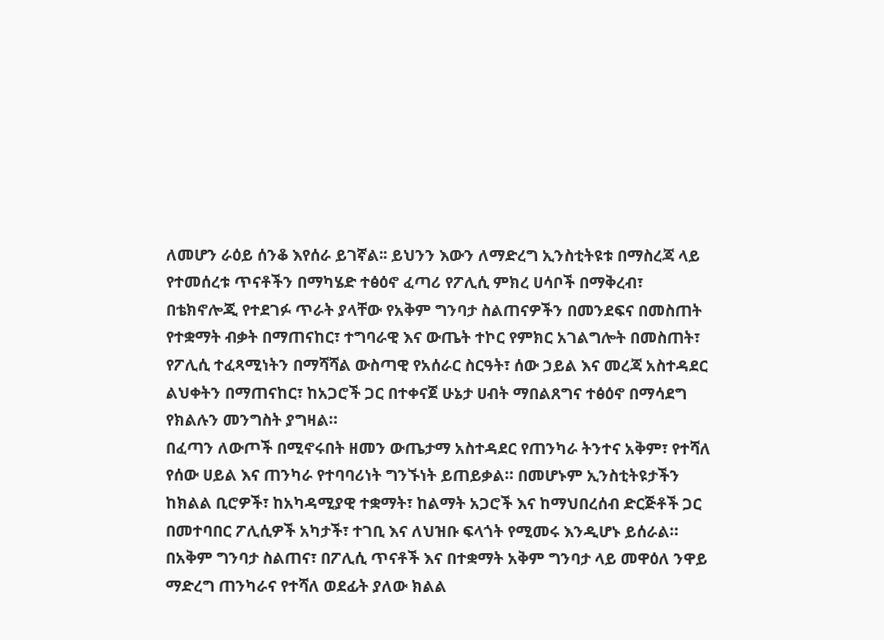ለመሆን ራዕይ ሰንቆ እየሰራ ይገኛል፡፡ ይህንን እውን ለማድረግ ኢንስቲትዩቱ በማስረጃ ላይ የተመሰረቱ ጥናቶችን በማካሄድ ተፅዕኖ ፈጣሪ የፖሊሲ ምክረ ሀሳቦች በማቅረብ፣ በቴክኖሎጂ የተደገፉ ጥራት ያላቸው የአቅም ግንባታ ስልጠናዎችን በመንደፍና በመስጠት የተቋማት ብቃት በማጠናከር፣ ተግባራዊ እና ውጤት ተኮር የምክር አገልግሎት በመስጠት፣ የፖሊሲ ተፈጻሚነትን በማሻሻል ውስጣዊ የአሰራር ስርዓት፣ ሰው ኃይል እና መረጃ አስተዳደር ልህቀትን በማጠናከር፣ ከአጋሮች ጋር በተቀናጀ ሁኔታ ሀብት ማበልጸግና ተፅዕኖ በማሳደግ የክልሉን መንግስት ያግዛል።
በፈጣን ለውጦች በሚኖሩበት ዘመን ውጤታማ አስተዳደር የጠንካራ ትንተና አቅም፣ የተሻለ የሰው ሀይል እና ጠንካራ የተባባሪነት ግንኙነት ይጠይቃል። በመሆኑም ኢንስቲትዩታችን ከክልል ቢሮዎች፣ ከአካዳሚያዊ ተቋማት፣ ከልማት አጋሮች እና ከማህበረሰብ ድርጅቶች ጋር በመተባበር ፖሊሲዎች አካታች፣ ተገቢ እና ለህዝቡ ፍላጎት የሚመሩ እንዲሆኑ ይሰራል። በአቅም ግንባታ ስልጠና፣ በፖሊሲ ጥናቶች እና በተቋማት አቅም ግንባታ ላይ መዋዕለ ንዋይ ማድረግ ጠንካራና የተሻለ ወደፊት ያለው ክልል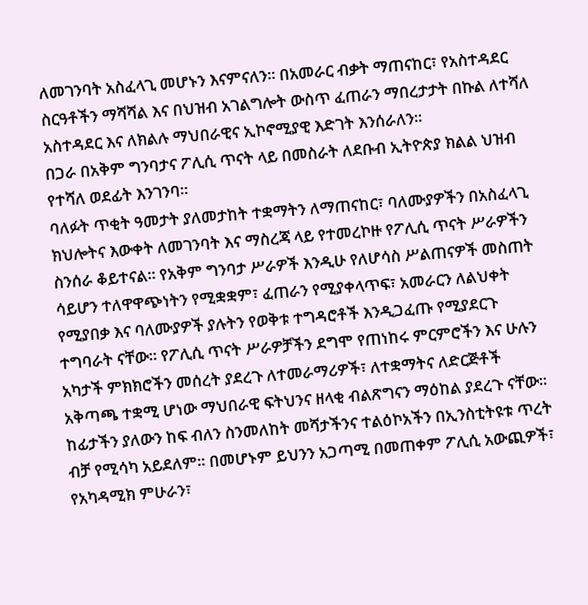ለመገንባት አስፈላጊ መሆኑን እናምናለን። በአመራር ብቃት ማጠናከር፣ የአስተዳደር ስርዓቶችን ማሻሻል እና በህዝብ አገልግሎት ውስጥ ፈጠራን ማበረታታት በኩል ለተሻለ አስተዳደር እና ለክልሉ ማህበራዊና ኢኮኖሚያዊ እድገት እንሰራለን።
በጋራ በአቅም ግንባታና ፖሊሲ ጥናት ላይ በመስራት ለደቡብ ኢትዮጵያ ክልል ህዝብ የተሻለ ወደፊት እንገንባ።
ባለፉት ጥቂት ዓመታት ያለመታከት ተቋማትን ለማጠናከር፣ ባለሙያዎችን በአስፈላጊ ክህሎትና እውቀት ለመገንባት እና ማስረጃ ላይ የተመረኮዙ የፖሊሲ ጥናት ሥራዎችን ስንሰራ ቆይተናል፡፡ የአቅም ግንባታ ሥራዎች እንዲሁ የለሆሳስ ሥልጠናዎች መስጠት ሳይሆን ተለዋዋጭነትን የሚቋቋም፣ ፈጠራን የሚያቀላጥፍ፣ አመራርን ለልህቀት የሚያበቃ እና ባለሙያዎች ያሉትን የወቅቱ ተግዳሮቶች እንዲጋፈጡ የሚያደርጉ ተግባራት ናቸው፡፡ የፖሊሲ ጥናት ሥራዎቻችን ደግሞ የጠነከሩ ምርምሮችን እና ሁሉን አካታች ምክክሮችን መሰረት ያደረጉ ለተመራማሪዎች፣ ለተቋማትና ለድርጅቶች አቅጣጫ ተቋሚ ሆነው ማህበራዊ ፍትህንና ዘላቂ ብልጽግናን ማዕከል ያደረጉ ናቸው፡፡
ከፊታችን ያለውን ከፍ ብለን ስንመለከት መሻታችንና ተልዕኮአችን በኢንስቲትዩቱ ጥረት ብቻ የሚሳካ አይደለም፡፡ በመሆኑም ይህንን አጋጣሚ በመጠቀም ፖሊሲ አውጪዎች፣ የአካዳሚክ ምሁራን፣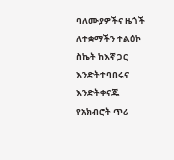ባለሙያዎችና ዜጎች ለተቋማችን ተልዕኮ ስኬት ከእኛ ጋር እንድትተባበሩና እንድትቀናጁ የአክብሮት ጥሪ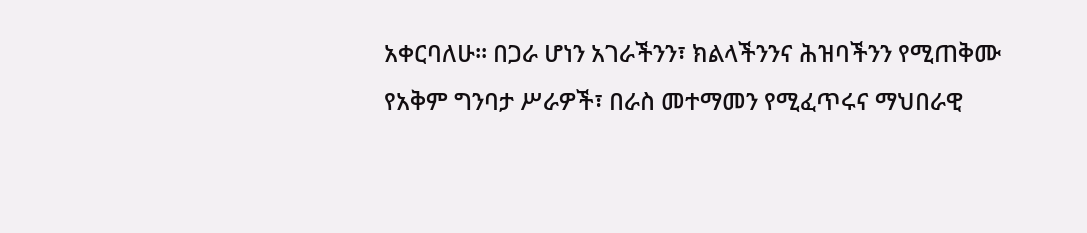አቀርባለሁ፡፡ በጋራ ሆነን አገራችንን፣ ክልላችንንና ሕዝባችንን የሚጠቅሙ የአቅም ግንባታ ሥራዎች፣ በራስ መተማመን የሚፈጥሩና ማህበራዊ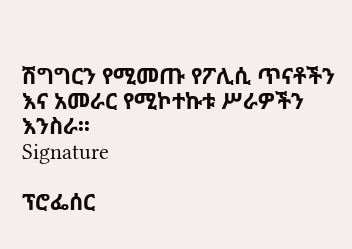ሽግግርን የሚመጡ የፖሊሲ ጥናቶችን እና አመራር የሚኮተኩቱ ሥራዎችን እንስራ፡፡
Signature

ፕሮፌሰር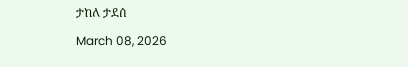ታከለ ታደሰ

March 08, 2026